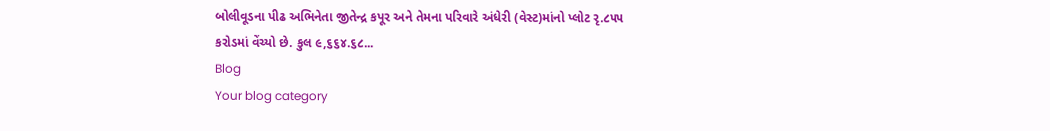બોલીવૂડના પીઢ અભિનેતા જીતેન્દ્ર કપૂર અને તેમના પરિવારે અંધેરી (વેસ્ટ)માંનો પ્લોટ રૃ.૮૫૫ કરોડમાં વેંચ્યો છે. કુલ ૯,૬૬૪.૬૮...
Blog
Your blog category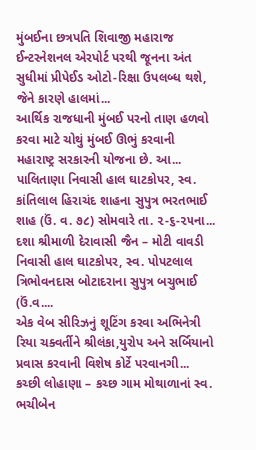મુંબઈના છત્રપતિ શિવાજી મહારાજ ઈન્ટરનેશનલ એરપોર્ટ પરથી જૂનના અંત સુધીમાં પ્રીપેઈડ ઓટો-રિક્ષા ઉપલબ્ધ થશે, જેને કારણે હાલમાં...
આર્થિક રાજધાની મુંબઈ પરનો તાણ હળવો કરવા માટે ચોથું મુંબઈ ઊભું કરવાની મહારાષ્ટ્ર સરકારની યોજના છે. આ...
પાલિતાણા નિવાસી હાલ ઘાટકોપર, સ્વ. કાંતિલાલ હિરાચંદ શાહના સુપુત્ર ભરતભાઈ શાહ (ઉં. વ. ૭૮) સોમવારે તા. ૨-૬-૨૫ના...
દશા શ્રીમાળી દેરાવાસી જૈન – મોટી વાવડી નિવાસી હાલ ઘાટકોપર, સ્વ. પોપટલાલ ત્રિભોવનદાસ બોટાદરાના સુપુત્ર બચુભાઈ (ઉં.વ....
એક વેબ સીરિઝનું શૂટિંગ કરવા અભિનેત્રી રિયા ચક્વર્તીને શ્રીલંકા,યુરોપ અને સર્બિયાનો પ્રવાસ કરવાની વિશેષ કોર્ટે પરવાનગી...
કચ્છી લોહાણા – કચ્છ ગામ મોથાળાનાં સ્વ. ભચીબેન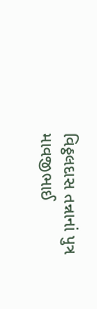વિઠ્ઠલદાસ તન્નાનાં પુત્ર માવજીભાઈ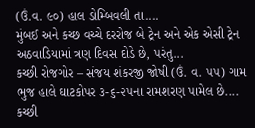(ઉં.વ. ૯૦) હાલ ડોમ્બિવલી તા....
મુંબઈ અને કચ્છ વચ્ચે દરરોજ બે ટ્રેન અને એક એસી ટ્રેન અઠવાડિયામાં ત્રણ દિવસ દોડે છે, પરંતુ...
કચ્છી રોજગોર – સંજય શંકરજી જોષી (ઉં. વ. ૫૫) ગામ ભુજ હાલે ઘાટકોપર ૩-૬-૨૫ના રામશરણ પામેલ છે....
કચ્છી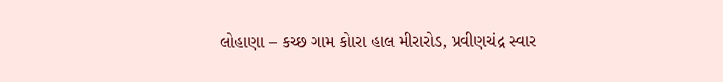લોહાણા – કચ્છ ગામ કોારા હાલ મીરારોડ, પ્રવીણચંદ્ર સ્વાર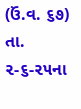(ઉં.વ. ૬૭) તા. ૨-૬-૨૫ના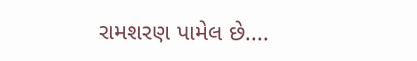રામશરણ પામેલ છે....